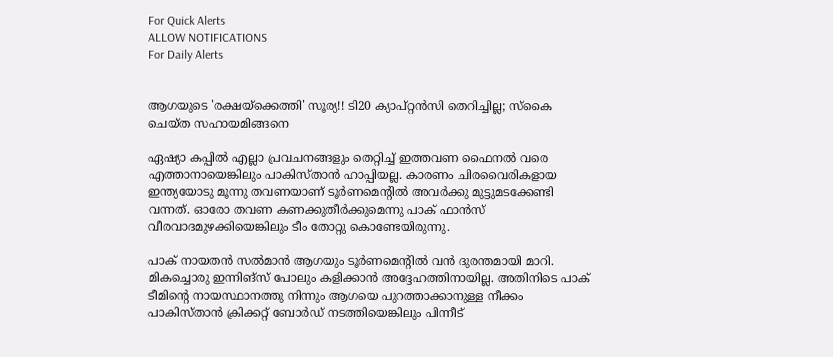For Quick Alerts
ALLOW NOTIFICATIONS
For Daily Alerts


ആഗയുടെ 'രക്ഷയ്‌ക്കെത്തി' സൂര്യ!! ടി20 ക്യാപ്റ്റന്‍സി തെറിച്ചില്ല; സ്‌കൈ ചെയ്ത സഹായമിങ്ങനെ

ഏഷ്യാ കപ്പില്‍ എല്ലാ പ്രവചനങ്ങളും തെറ്റിച്ച് ഇത്തവണ ഫൈനല്‍ വരെ എത്താനായെങ്കിലും പാകിസ്താന്‍ ഹാപ്പിയല്ല. കാരണം ചിരവൈരികളായ ഇന്ത്യയോടു മൂന്നു തവണയാണ് ടൂര്‍ണമെന്റില്‍ അവര്‍ക്കു മുട്ടുമടക്കേണ്ടി വന്നത്. ഓരോ തവണ കണക്കുതീര്‍ക്കുമെന്നു പാക് ഫാന്‍സ് വീരവാദമുഴക്കിയെങ്കിലും ടീം തോറ്റു കൊണ്ടേയിരുന്നു.

പാക് നായതന്‍ സല്‍മാന്‍ ആഗയും ടൂര്‍ണമെന്റില്‍ വന്‍ ദുരന്തമായി മാറി. മികച്ചൊരു ഇന്നിങ്‌സ് പോലും കളിക്കാന്‍ അദ്ദേഹത്തിനായില്ല. അതിനിടെ പാക് ടീമിന്റെ നായസ്ഥാനത്തു നിന്നും ആഗയെ പുറത്താക്കാനുള്ള നീക്കം പാകിസ്താന്‍ ക്രിക്കറ്റ് ബോര്‍ഡ് നടത്തിയെങ്കിലും പിന്നീട്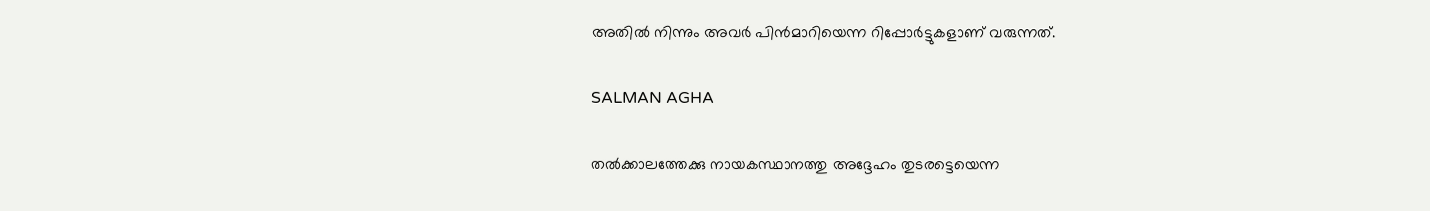അതില്‍ നിന്നും അവര്‍ പിന്‍മാറിയെന്ന റിപ്പോര്‍ട്ടുകളാണ് വരുന്നത്.

SALMAN AGHA

തല്‍ക്കാലത്തേക്കു നായകസ്ഥാനത്തു അദ്ദേഹം തുടരട്ടെയെന്ന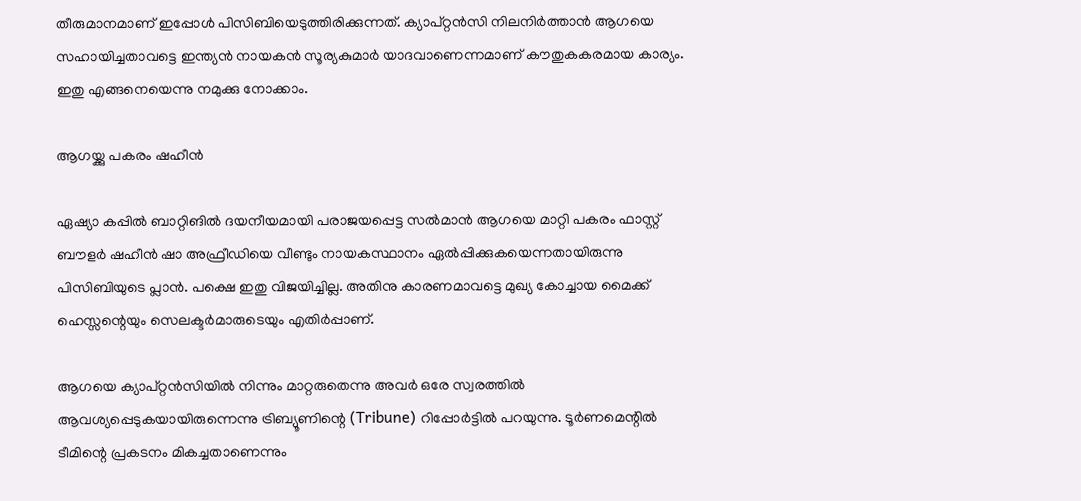തീരുമാനമാണ് ഇപ്പോള്‍ പിസിബിയെടുത്തിരിക്കുന്നത്. ക്യാപ്റ്റന്‍സി നിലനിര്‍ത്താന്‍ ആഗയെ സഹായിച്ചതാവട്ടെ ഇന്ത്യന്‍ നായകന്‍ സൂര്യകുമാര്‍ യാദവാണെന്നമാണ് കൗതുകകരമായ കാര്യം. ഇതു എങ്ങനെയെന്നു നമുക്കു നോക്കാം.

ആഗയ്ക്കു പകരം ഷഹീന്‍

ഏഷ്യാ കപ്പില്‍ ബാറ്റിങില്‍ ദയനീയമായി പരാജയപ്പെട്ട സല്‍മാന്‍ ആഗയെ മാറ്റി പകരം ഫാസ്റ്റ് ബൗളര്‍ ഷഹീന്‍ ഷാ അഫ്രീഡിയെ വീണ്ടും നായകസ്ഥാനം ഏല്‍പ്പിക്കുകയെന്നതായിരുന്നു പിസിബിയുടെ പ്ലാന്‍. പക്ഷെ ഇതു വിജയിച്ചില്ല. അതിനു കാരണമാവട്ടെ മുഖ്യ കോച്ചായ മൈക്ക് ഹെസ്സന്റെയും സെലക്ടര്‍മാരുടെയും എതിര്‍പ്പാണ്.

ആഗയെ ക്യാപ്റ്റന്‍സിയില്‍ നിന്നും മാറ്റരുതെന്നു അവര്‍ ഒരേ സ്വരത്തില്‍ ആവശ്യപ്പെടുകയായിരുന്നെന്നു ട്രിബ്യൂണിന്റെ (Tribune) റിപ്പോര്‍ട്ടില്‍ പറയുന്നു. ടൂര്‍ണമെന്റില്‍ ടീമിന്റെ പ്രകടനം മികച്ചതാണെന്നും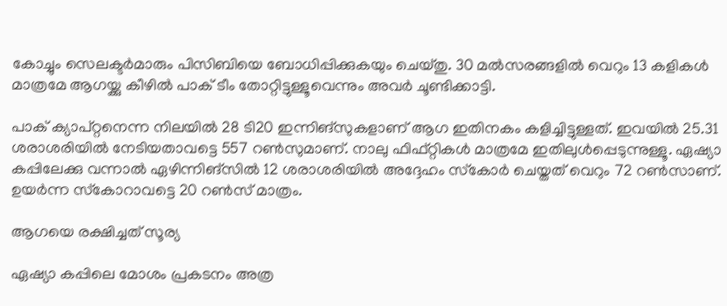കോച്ചും സെലക്ടര്‍മാരും പിസിബിയെ ബോധിപ്പിക്കുകയും ചെയ്തു. 30 മല്‍സരങ്ങളില്‍ വെറും 13 കളികള്‍ മാത്രമേ ആഗയ്ക്കു കീഴില്‍ പാക് ടീം തോറ്റിട്ടുള്ളൂവെന്നും അവര്‍ ചൂണ്ടിക്കാട്ടി.

പാക് ക്യാപ്റ്റനെന്ന നിലയില്‍ 28 ടി20 ഇന്നിങ്‌സുകളാണ് ആഗ ഇതിനകം കളിച്ചിട്ടുള്ളത്. ഇവയില്‍ 25.31 ശരാശരിയില്‍ നേടിയതാവട്ടെ 557 റണ്‍സുമാണ്. നാലു ഫിഫ്റ്റികള്‍ മാത്രമേ ഇതിലുള്‍പ്പെടുന്നുള്ളൂ. ഏഷ്യാ കപ്പിലേക്കു വന്നാല്‍ ഏഴിന്നിങ്‌സില്‍ 12 ശരാശരിയില്‍ അദ്ദേഹം സ്‌കോര്‍ ചെയ്തത് വെറും 72 റണ്‍സാണ്. ഉയര്‍ന്ന സ്‌കോറാവട്ടെ 20 റണ്‍സ് മാത്രം.

ആഗയെ രക്ഷിച്ചത് സൂര്യ

ഏഷ്യാ കപ്പിലെ മോശം പ്രകടനം അത്ര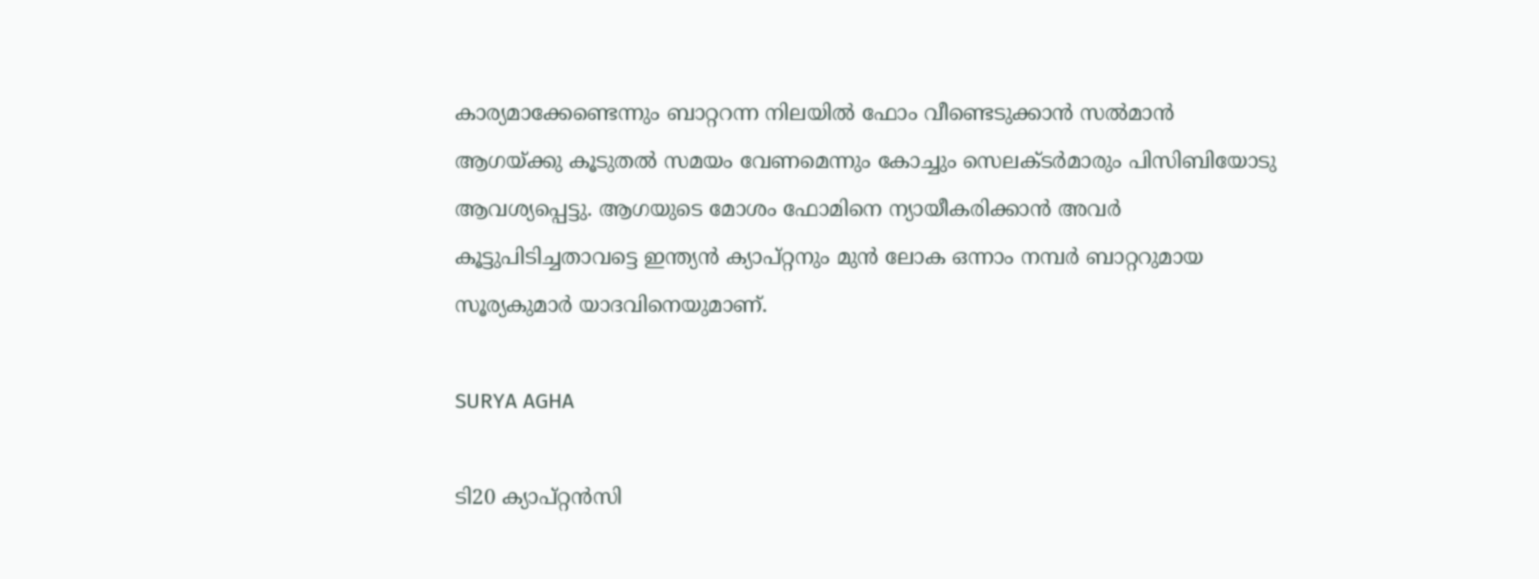കാര്യമാക്കേണ്ടെന്നും ബാറ്ററന്ന നിലയില്‍ ഫോം വീണ്ടെടുക്കാന്‍ സല്‍മാന്‍ ആഗയ്ക്കു കൂടുതല്‍ സമയം വേണമെന്നും കോച്ചും സെലക്ടര്‍മാരും പിസിബിയോടു ആവശ്യപ്പെട്ടു. ആഗയുടെ മോശം ഫോമിനെ ന്യായീകരിക്കാന്‍ അവര്‍ കൂട്ടുപിടിച്ചതാവട്ടെ ഇന്ത്യന്‍ ക്യാപ്റ്റനും മുന്‍ ലോക ഒന്നാം നമ്പര്‍ ബാറ്ററുമായ സൂര്യകുമാര്‍ യാദവിനെയുമാണ്.

SURYA AGHA

ടി20 ക്യാപ്റ്റന്‍സി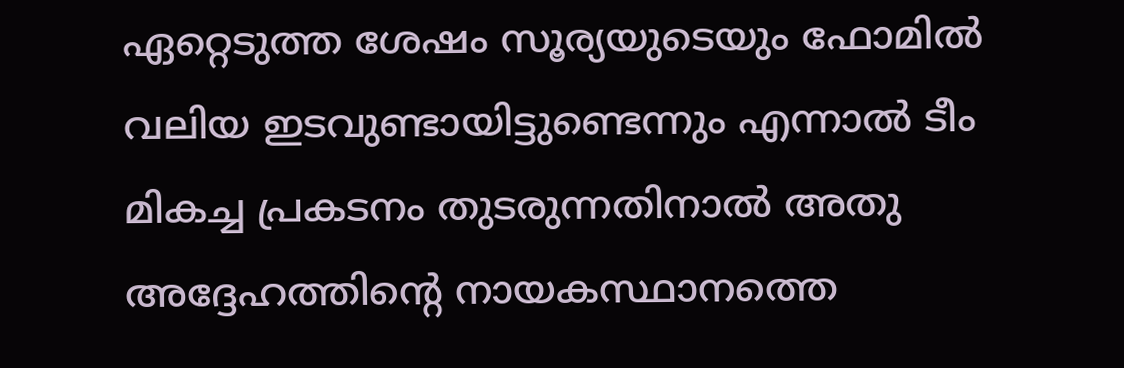ഏറ്റെടുത്ത ശേഷം സൂര്യയുടെയും ഫോമില്‍ വലിയ ഇടവുണ്ടായിട്ടുണ്ടെന്നും എന്നാല്‍ ടീം മികച്ച പ്രകടനം തുടരുന്നതിനാല്‍ അതു അദ്ദേഹത്തിന്റെ നായകസ്ഥാനത്തെ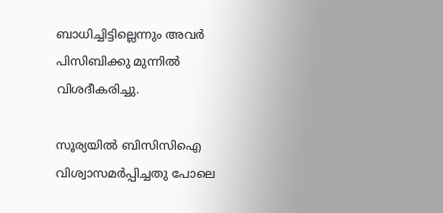ബാധിച്ചിട്ടില്ലെന്നും അവര്‍ പിസിബിക്കു മുന്നില്‍ വിശദീകരിച്ചു.

സൂര്യയില്‍ ബിസിസിഐ വിശ്വാസമര്‍പ്പിച്ചതു പോലെ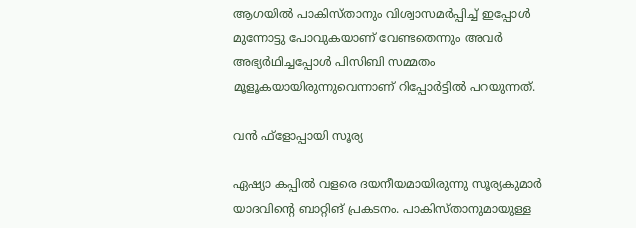ആഗയില്‍ പാകിസ്താനും വിശ്വാസമര്‍പ്പിച്ച് ഇപ്പോള്‍ മുന്നോട്ടു പോവുകയാണ് വേണ്ടതെന്നും അവര്‍ അഭ്യര്‍ഥിച്ചപ്പോള്‍ പിസിബി സമ്മതം മൂളൂകയായിരുന്നുവെന്നാണ് റിപ്പോര്‍ട്ടില്‍ പറയുന്നത്.

വന്‍ ഫ്‌ളോപ്പായി സൂര്യ

ഏഷ്യാ കപ്പില്‍ വളരെ ദയനീയമായിരുന്നു സൂര്യകുമാര്‍ യാദവിന്റെ ബാറ്റിങ് പ്രകടനം. പാകിസ്താനുമായുള്ള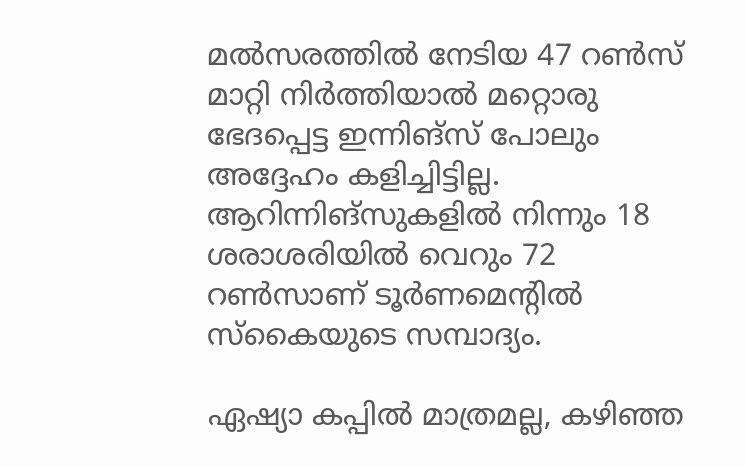മല്‍സരത്തില്‍ നേടിയ 47 റണ്‍സ് മാറ്റി നിര്‍ത്തിയാല്‍ മറ്റൊരു ഭേദപ്പെട്ട ഇന്നിങ്‌സ് പോലും അദ്ദേഹം കളിച്ചിട്ടില്ല. ആറിന്നിങ്‌സുകളില്‍ നിന്നും 18 ശരാശരിയില്‍ വെറും 72 റണ്‍സാണ് ടൂര്‍ണമെന്റില്‍ സ്‌കൈയുടെ സമ്പാദ്യം.

ഏഷ്യാ കപ്പില്‍ മാത്രമല്ല, കഴിഞ്ഞ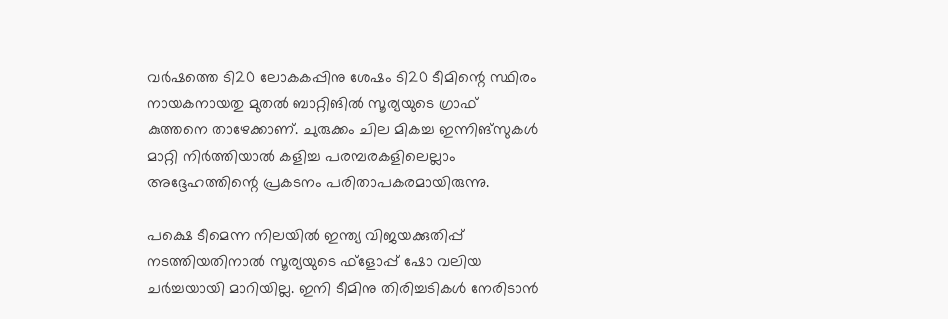വര്‍ഷത്തെ ടി20 ലോകകപ്പിനു ശേഷം ടി20 ടീമിന്റെ സ്ഥിരം നായകനായതു മുതല്‍ ബാറ്റിങില്‍ സൂര്യയുടെ ഗ്രാഫ് കുത്തനെ താഴേക്കാണ്. ചുരുക്കം ചില മികച്ച ഇന്നിങ്‌സുകള്‍ മാറ്റി നിര്‍ത്തിയാല്‍ കളിച്ച പരമ്പരകളിലെല്ലാം അദ്ദേഹത്തിന്റെ പ്രകടനം പരിതാപകരമായിരുന്നു.

പക്ഷെ ടീമെന്ന നിലയില്‍ ഇന്ത്യ വിജയക്കുതിപ്പ് നടത്തിയതിനാല്‍ സൂര്യയുടെ ഫ്‌ളോപ്പ് ഷോ വലിയ ചര്‍ച്ചയായി മാറിയില്ല. ഇനി ടീമിനു തിരിച്ചടികള്‍ നേരിടാന്‍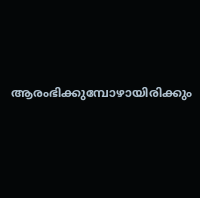ആരംഭിക്കുമ്പോഴായിരിക്കും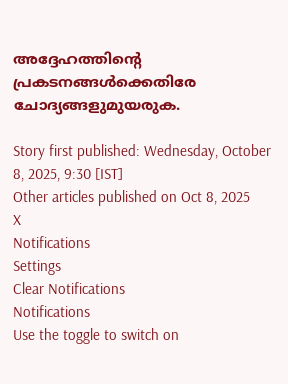അദ്ദേഹത്തിന്റെ പ്രകടനങ്ങള്‍ക്കെതിരേ ചോദ്യങ്ങളുമുയരുക.

Story first published: Wednesday, October 8, 2025, 9:30 [IST]
Other articles published on Oct 8, 2025
X
Notifications
Settings
Clear Notifications
Notifications
Use the toggle to switch on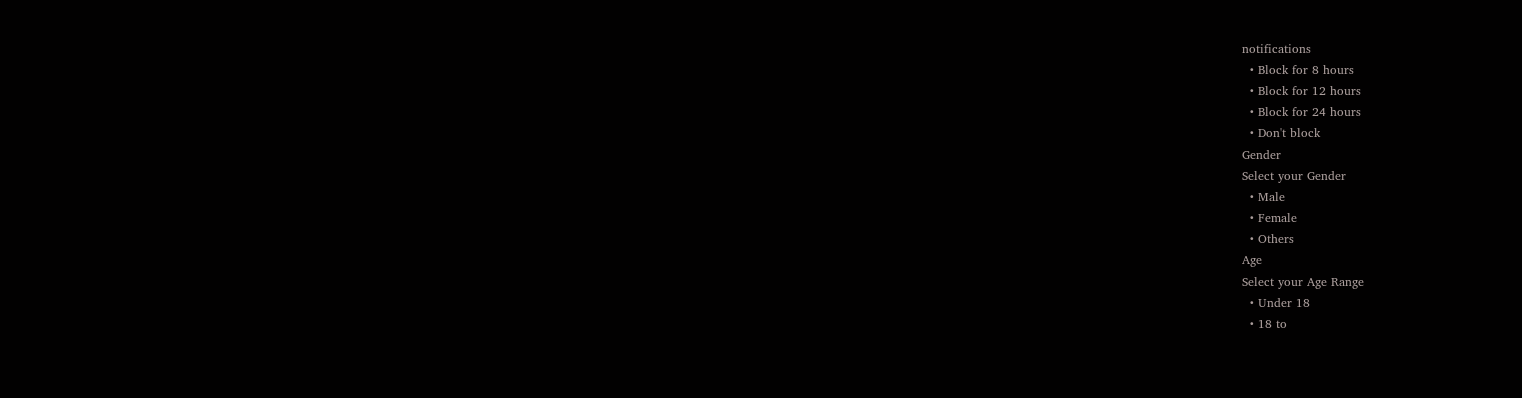notifications
  • Block for 8 hours
  • Block for 12 hours
  • Block for 24 hours
  • Don't block
Gender
Select your Gender
  • Male
  • Female
  • Others
Age
Select your Age Range
  • Under 18
  • 18 to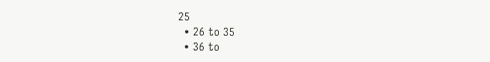25
  • 26 to 35
  • 36 to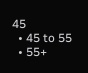45
  • 45 to 55
  • 55+